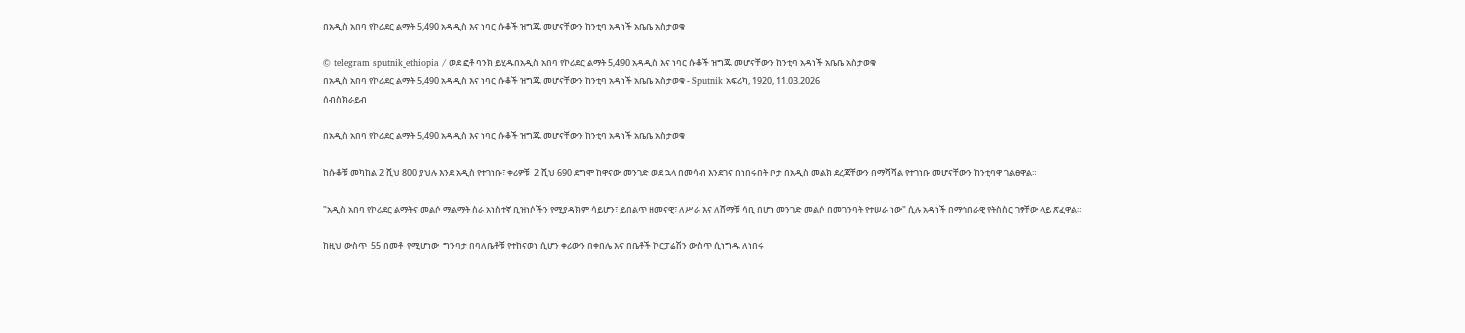በአዲስ አበባ የኮሪደር ልማት 5,490 አዳዲስ እና ነባር ሱቆች ዝግጁ መሆናቸውን ከንቲባ አዳነች አቤቤ አስታወቁ

© telegram sputnik_ethiopia / ወደ ፎቶ ባንክ ይሂዱበአዲስ አበባ የኮሪደር ልማት 5,490 አዳዲስ እና ነባር ሱቆች ዝግጁ መሆናቸውን ከንቲባ አዳነች አቤቤ አስታወቁ
በአዲስ አበባ የኮሪደር ልማት 5,490 አዳዲስ እና ነባር ሱቆች ዝግጁ መሆናቸውን ከንቲባ አዳነች አቤቤ አስታወቁ - Sputnik አፍሪካ, 1920, 11.03.2026
ሰብስክራይብ

በአዲስ አበባ የኮሪደር ልማት 5,490 አዳዲስ እና ነባር ሱቆች ዝግጁ መሆናቸውን ከንቲባ አዳነች አቤቤ አስታወቁ

ከሱቆቹ መካከል 2 ሺህ 800 ያህሉ እንደ አዲስ የተገነቡ፣ ቀሪዎቹ  2 ሺህ 690 ደግሞ ከዋናው መንገድ ወደ ኋላ በመሳብ እንደገና በነበሩበት ቦታ በአዲስ መልክ ደረጃቸውን በማሻሻል የተገነቡ መሆናቸውን ከንቲባዋ ገልፀዋል።

"አዲስ አበባ የኮሪደር ልማትና መልሶ ማልማት ስራ አነስተኛ ቢዝነሶችን የሚያዳክም ሳይሆን፣ ይበልጥ ዘመናዊ፣ ለሥራ እና ለሸማቹ ሳቢ በሆነ መንገድ መልሶ በመገንባት የተሠራ ነው" ሲሉ አዳነች በማኅበራዊ የትስስር ገፃቸው ላይ ጽፈዋል።

ከዚህ ውስጥ  55 በመቶ  የሚሆነው  ግንባታ በባለቤቶቹ የተከናወነ ሲሆን ቀሪውን በቀበሌ እና በቤቶች ኮርፓሬሽን ውስጥ ሲነግዱ ለነበሩ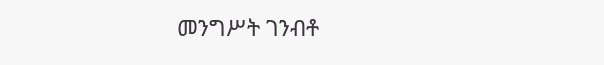መንግሥት ገንብቶ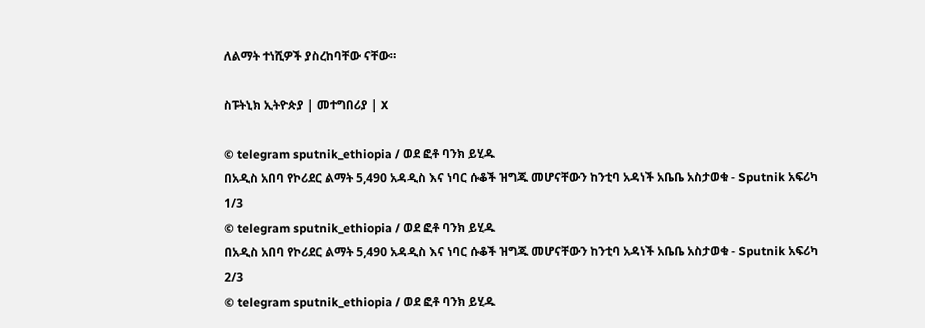ለልማት ተነሺዎች ያስረከባቸው ናቸው።

ስፑትኒክ ኢትዮጵያ | መተግበሪያ | X

© telegram sputnik_ethiopia / ወደ ፎቶ ባንክ ይሂዱ
በአዲስ አበባ የኮሪደር ልማት 5,490 አዳዲስ እና ነባር ሱቆች ዝግጁ መሆናቸውን ከንቲባ አዳነች አቤቤ አስታወቁ - Sputnik አፍሪካ
1/3
© telegram sputnik_ethiopia / ወደ ፎቶ ባንክ ይሂዱ
በአዲስ አበባ የኮሪደር ልማት 5,490 አዳዲስ እና ነባር ሱቆች ዝግጁ መሆናቸውን ከንቲባ አዳነች አቤቤ አስታወቁ - Sputnik አፍሪካ
2/3
© telegram sputnik_ethiopia / ወደ ፎቶ ባንክ ይሂዱ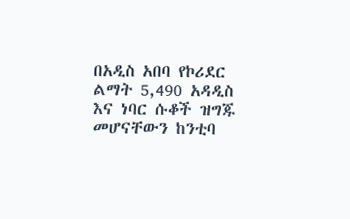በአዲስ አበባ የኮሪደር ልማት 5,490 አዳዲስ እና ነባር ሱቆች ዝግጁ መሆናቸውን ከንቲባ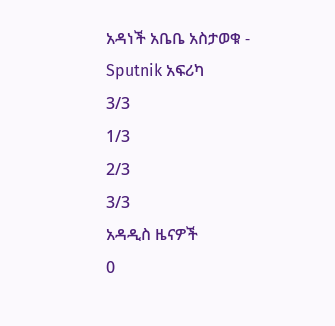አዳነች አቤቤ አስታወቁ - Sputnik አፍሪካ
3/3
1/3
2/3
3/3
አዳዲስ ዜናዎች
0